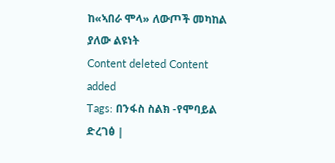ከ«ኣበራ ሞላ» ለውጦች መካከል ያለው ልዩነት
Content deleted Content added
Tags: በንፋስ ስልክ -የሞባይል ድረገፅ |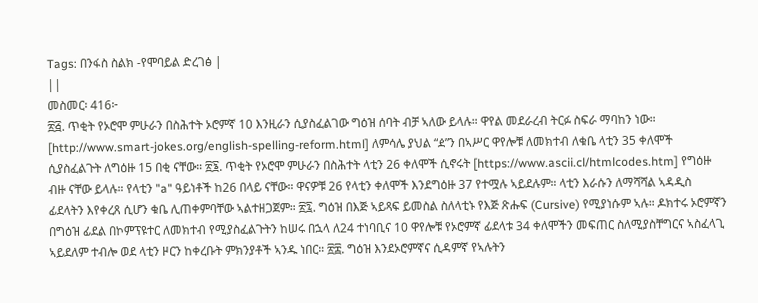Tags: በንፋስ ስልክ -የሞባይል ድረገፅ |
||
መስመር፡ 416፦
፳፭. ጥቂት የኦሮሞ ምሁራን በስሕተት ኦሮምኛ 10 እንዚራን ሲያስፈልገው ግዕዝ ሰባት ብቻ ኣለው ይላሉ። ዋየል መደራረብ ትርፉ ስፍራ ማባከን ነው። [http://www.smart-jokes.org/english-spelling-reform.html] ለምሳሌ ያህል “ዸ”ን በኣሥር ዋየሎቹ ለመክተብ ለቁቤ ላቲን 35 ቀለሞች ሲያስፈልጉት ለግዕዙ 15 በቂ ናቸው። ፳፮. ጥቂት የኦሮሞ ምሁራን በስሕተት ላቲን 26 ቀለሞች ሲኖሩት [https://www.ascii.cl/htmlcodes.htm] የግዕዙ ብዙ ናቸው ይላሉ። የላቲን "a" ዓይነቶች ከ26 በላይ ናቸው። ዋናዎቹ 26 የላቲን ቀለሞች እንደግዕዙ 37 የተሟሉ ኣይደሉም። ላቲን እራሱን ለማሻሻል ኣዳዲስ ፊደላትን እየቀረጸ ሲሆን ቁቤ ሊጠቀምባቸው ኣልተዘጋጀም። ፳፯. ግዕዝ በእጅ ኣይጻፍ ይመስል ስለላቲኑ የእጅ ጽሑፍ (Cursive) የሚያነሱም ኣሉ። ዶክተሩ ኦሮምኛን በግዕዝ ፊደል በኮምፕዩተር ለመክተብ የሚያስፈልጉትን ከሠሩ በኋላ ለ24 ተነባቢና 10 ዋየሎቹ የኦሮምኛ ፊደላቱ 34 ቀለሞችን መፍጠር ስለሚያስቸግርና ኣስፈላጊ ኣይደለም ተብሎ ወደ ላቲን ዞርን ከቀረቡት ምክንያቶች ኣንዱ ነበር። ፳፰. ግዕዝ እንደኦሮምኛና ሲዳምኛ የኣሉትን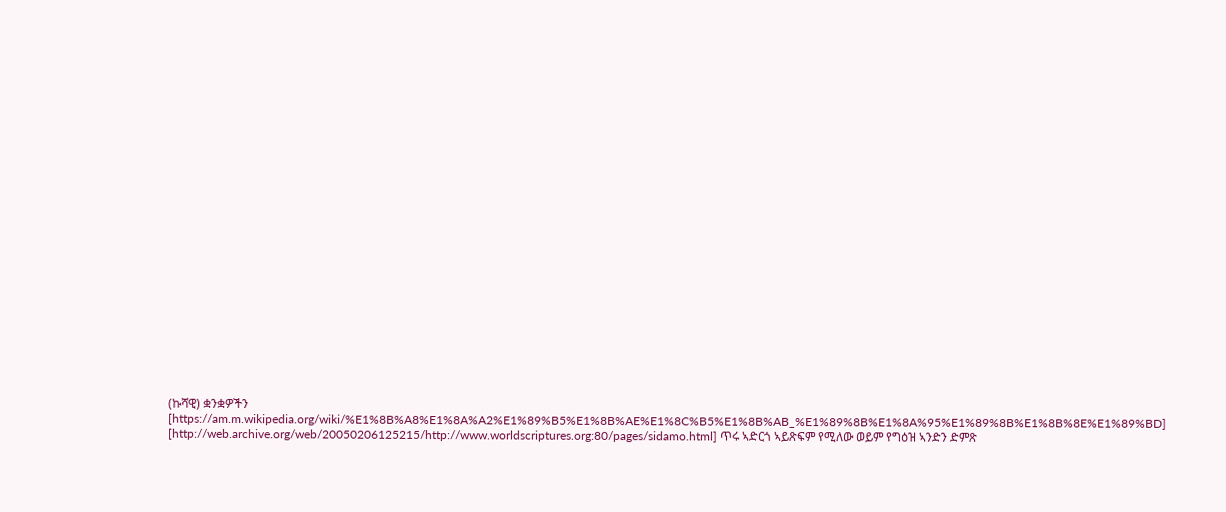(ኩሻዊ) ቋንቋዎችን [https://am.m.wikipedia.org/wiki/%E1%8B%A8%E1%8A%A2%E1%89%B5%E1%8B%AE%E1%8C%B5%E1%8B%AB_%E1%89%8B%E1%8A%95%E1%89%8B%E1%8B%8E%E1%89%BD] [http://web.archive.org/web/20050206125215/http://www.worldscriptures.org:80/pages/sidamo.html] ጥሩ ኣድርጎ ኣይጽፍም የሚለው ወይም የግዕዝ ኣንድን ድምጽ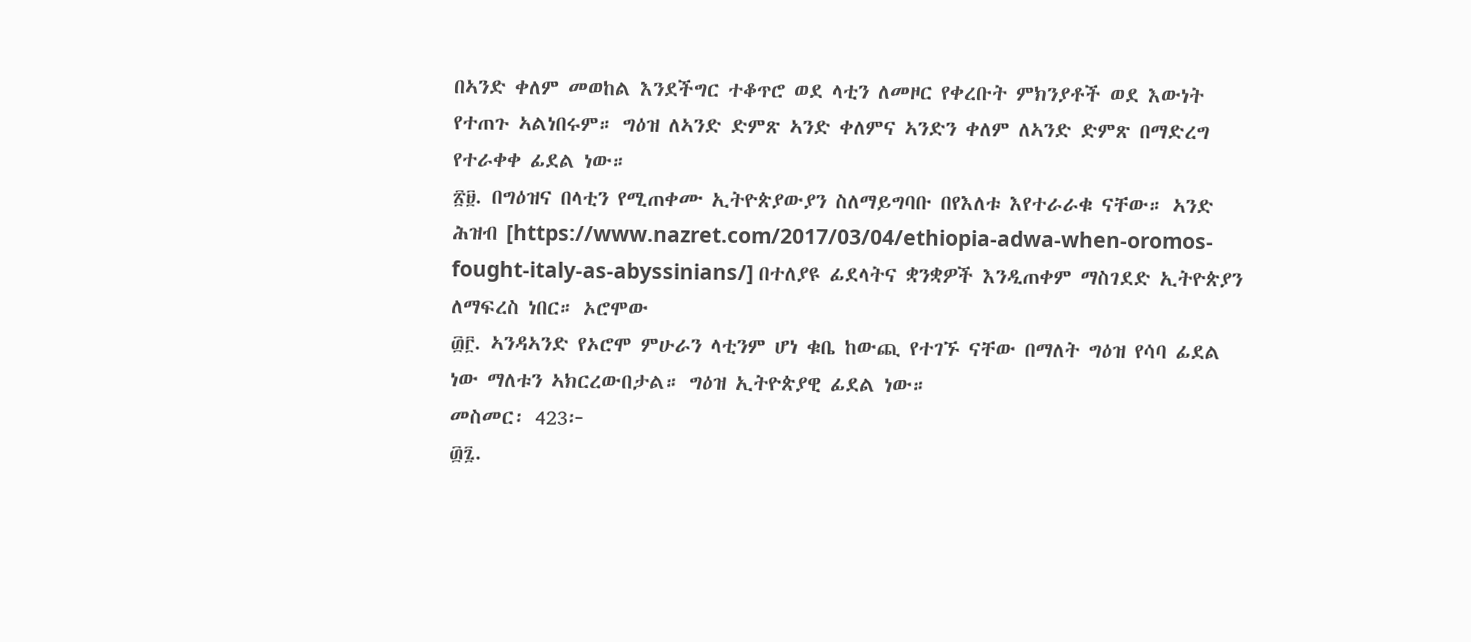በኣንድ ቀለም መወከል እንደችግር ተቆጥሮ ወደ ላቲን ለመዞር የቀረቡት ምክንያቶች ወደ እውነት የተጠጉ ኣልነበሩም። ግዕዝ ለኣንድ ድምጽ ኣንድ ቀለምና ኣንድን ቀለም ለኣንድ ድምጽ በማድረግ የተራቀቀ ፊደል ነው።
፳፱. በግዕዝና በላቲን የሚጠቀሙ ኢትዮጵያውያን ስለማይግባቡ በየእለቱ እየተራራቁ ናቸው። ኣንድ ሕዝብ [https://www.nazret.com/2017/03/04/ethiopia-adwa-when-oromos-fought-italy-as-abyssinians/] በተለያዩ ፊደላትና ቋንቋዎች እንዲጠቀም ማስገደድ ኢትዮጵያን ለማፍረስ ነበር። ኦሮሞው
፴፫. ኣንዳኣንድ የኦሮሞ ምሁራን ላቲንም ሆነ ቁቤ ከውጪ የተገኙ ናቸው በማለት ግዕዝ የሳባ ፊደል ነው ማለቱን ኣክርረውበታል። ግዕዝ ኢትዮጵያዊ ፊደል ነው።
መስመር፡ 423፦
፴፯.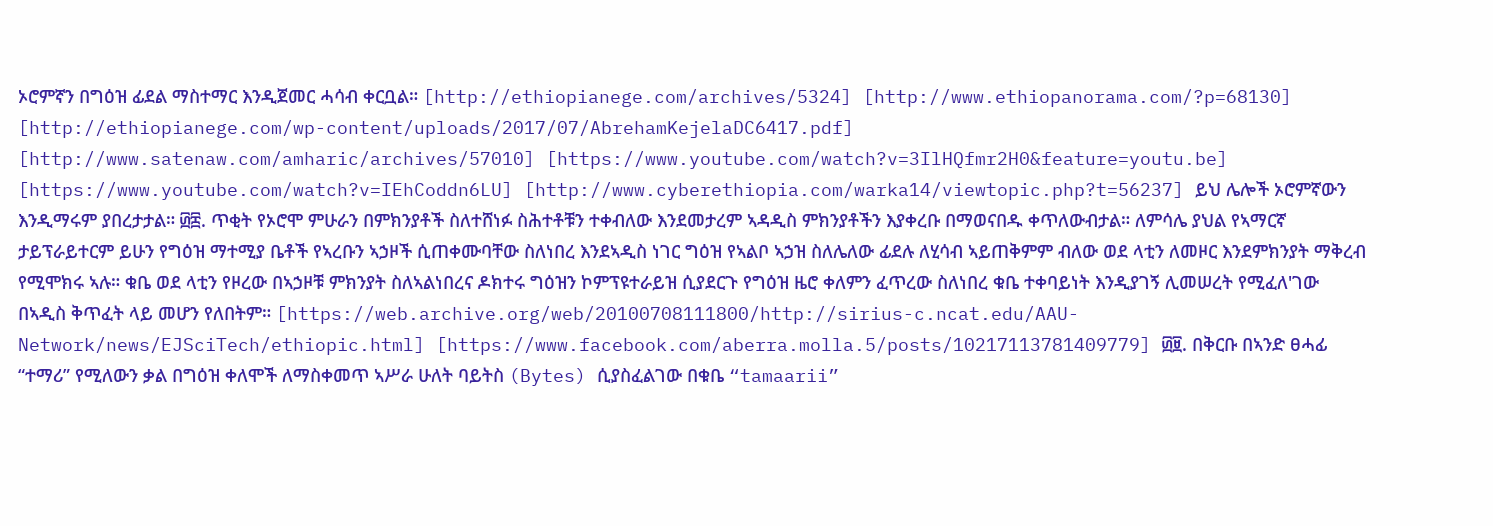ኦሮምኛን በግዕዝ ፊደል ማስተማር እንዲጀመር ሓሳብ ቀርቧል። [http://ethiopianege.com/archives/5324] [http://www.ethiopanorama.com/?p=68130] [http://ethiopianege.com/wp-content/uploads/2017/07/AbrehamKejelaDC6417.pdf] [http://www.satenaw.com/amharic/archives/57010] [https://www.youtube.com/watch?v=3IlHQfmr2H0&feature=youtu.be] [https://www.youtube.com/watch?v=IEhCoddn6LU] [http://www.cyberethiopia.com/warka14/viewtopic.php?t=56237] ይህ ሌሎች ኦሮምኛውን እንዲማሩም ያበረታታል። ፴፰. ጥቂት የኦሮሞ ምሁራን በምክንያቶች ስለተሸነፉ ስሕተቶቹን ተቀብለው እንደመታረም ኣዳዲስ ምክንያቶችን እያቀረቡ በማወናበዱ ቀጥለውብታል። ለምሳሌ ያህል የኣማርኛ ታይፕራይተርም ይሁን የግዕዝ ማተሚያ ቤቶች የኣረቡን ኣኃዞች ሲጠቀሙባቸው ስለነበረ እንደኣዲስ ነገር ግዕዝ የኣልቦ ኣኃዝ ስለሌለው ፊደሉ ለሂሳብ ኣይጠቅምም ብለው ወደ ላቲን ለመዞር እንደምክንያት ማቅረብ የሚሞክሩ ኣሉ። ቁቤ ወደ ላቲን የዞረው በኣኃዞቹ ምክንያት ስለኣልነበረና ዶክተሩ ግዕዝን ኮምፕዩተራይዝ ሲያደርጉ የግዕዝ ዜሮ ቀለምን ፈጥረው ስለነበረ ቁቤ ተቀባይነት እንዲያገኝ ሊመሠረት የሚፈለ'ገው በኣዲስ ቅጥፈት ላይ መሆን የለበትም። [https://web.archive.org/web/20100708111800/http://sirius-c.ncat.edu/AAU-Network/news/EJSciTech/ethiopic.html] [https://www.facebook.com/aberra.molla.5/posts/10217113781409779] ፴፱. በቅርቡ በኣንድ ፀሓፊ “ተማሪ” የሚለውን ቃል በግዕዝ ቀለሞች ለማስቀመጥ ኣሥራ ሁለት ባይትስ (Bytes) ሲያስፈልገው በቁቤ “tamaarii”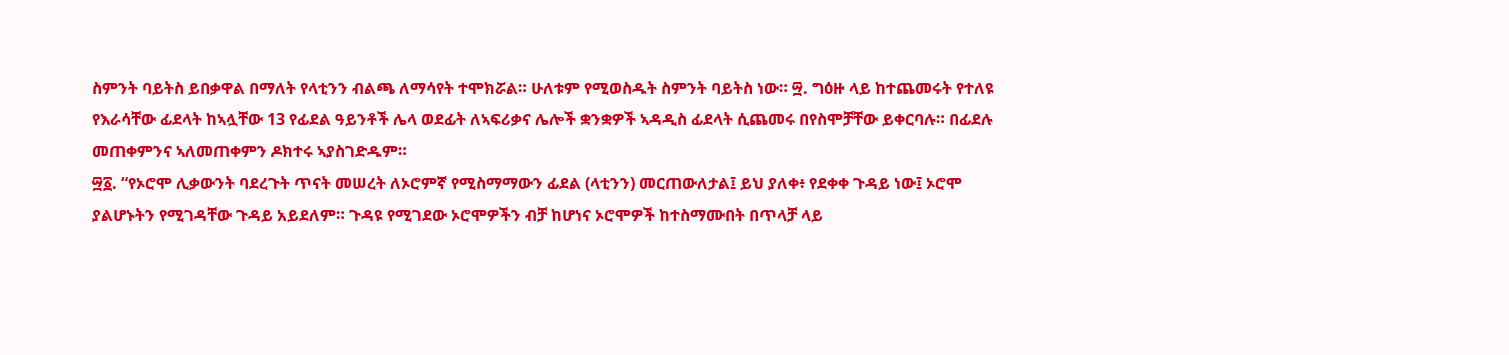ስምንት ባይትስ ይበቃዋል በማለት የላቲንን ብልጫ ለማሳየት ተሞክሯል። ሁለቱም የሚወስዱት ስምንት ባይትስ ነው። ፵. ግዕዙ ላይ ከተጨመሩት የተለዩ የእራሳቸው ፊደላት ከኣሏቸው 13 የፊደል ዓይንቶች ሌላ ወደፊት ለኣፍሪቃና ሌሎች ቋንቋዎች ኣዳዲስ ፊደላት ሲጨመሩ በየስሞቻቸው ይቀርባሉ። በፊደሉ መጠቀምንና ኣለመጠቀምን ዶክተሩ ኣያስገድዱም።
፵፩. “የኦሮሞ ሊቃውንት ባደረጉት ጥናት መሠረት ለኦሮምኛ የሚስማማውን ፊደል (ላቲንን) መርጠውለታል፤ ይህ ያለቀ፥ የደቀቀ ጉዳይ ነው፤ ኦሮሞ ያልሆኑትን የሚገዳቸው ጉዳይ አይደለም። ጉዳዩ የሚገደው ኦሮሞዎችን ብቻ ከሆነና ኦሮሞዎች ከተስማሙበት በጥላቻ ላይ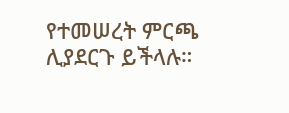የተመሠረት ምርጫ ሊያደርጉ ይችላሉ።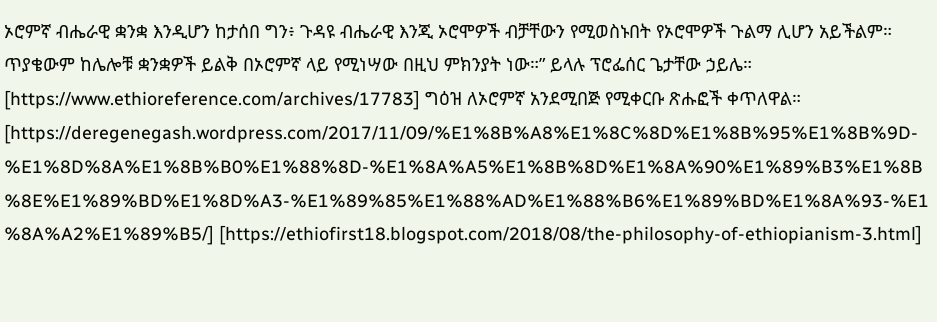ኦሮምኛ ብሔራዊ ቋንቋ እንዲሆን ከታሰበ ግን፥ ጉዳዩ ብሔራዊ እንጂ ኦሮሞዎች ብቻቸውን የሚወስኑበት የኦሮሞዎች ጉልማ ሊሆን አይችልም። ጥያቄውም ከሌሎቹ ቋንቋዎች ይልቅ በኦሮምኛ ላይ የሚነሣው በዚህ ምክንያት ነው።” ይላሉ ፕሮፌሰር ጌታቸው ኃይሌ። [https://www.ethioreference.com/archives/17783] ግዕዝ ለኦሮምኛ አንደሚበጅ የሚቀርቡ ጽሑፎች ቀጥለዋል። [https://deregenegash.wordpress.com/2017/11/09/%E1%8B%A8%E1%8C%8D%E1%8B%95%E1%8B%9D-%E1%8D%8A%E1%8B%B0%E1%88%8D-%E1%8A%A5%E1%8B%8D%E1%8A%90%E1%89%B3%E1%8B%8E%E1%89%BD%E1%8D%A3-%E1%89%85%E1%88%AD%E1%88%B6%E1%89%BD%E1%8A%93-%E1%8A%A2%E1%89%B5/] [https://ethiofirst18.blogspot.com/2018/08/the-philosophy-of-ethiopianism-3.html]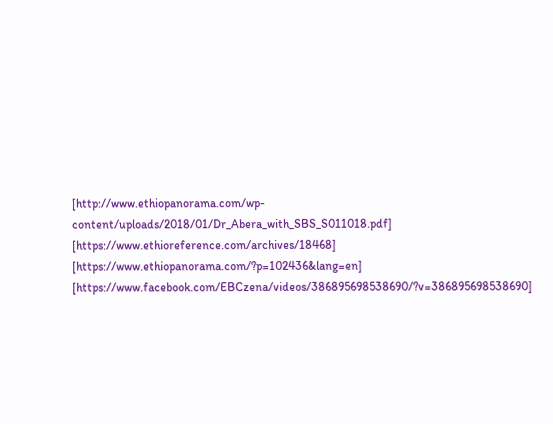[http://www.ethiopanorama.com/wp-content/uploads/2018/01/Dr_Abera_with_SBS_S011018.pdf] [https://www.ethioreference.com/archives/18468] [https://www.ethiopanorama.com/?p=102436&lang=en] [https://www.facebook.com/EBCzena/videos/386895698538690/?v=386895698538690]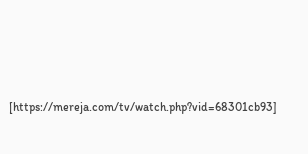[https://mereja.com/tv/watch.php?vid=68301cb93]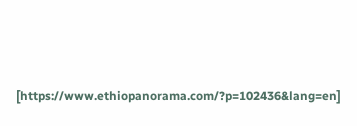[https://www.ethiopanorama.com/?p=102436&lang=en]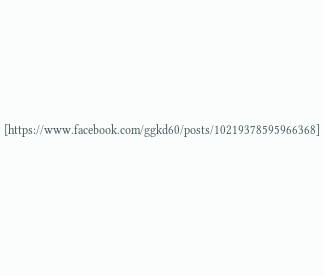[https://www.facebook.com/ggkd60/posts/10219378595966368]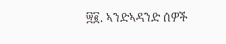፵፪. ኣንድኣዳንድ ሰዎች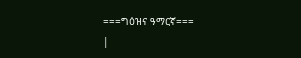===ግዕዝና ዓማርኛ===
|